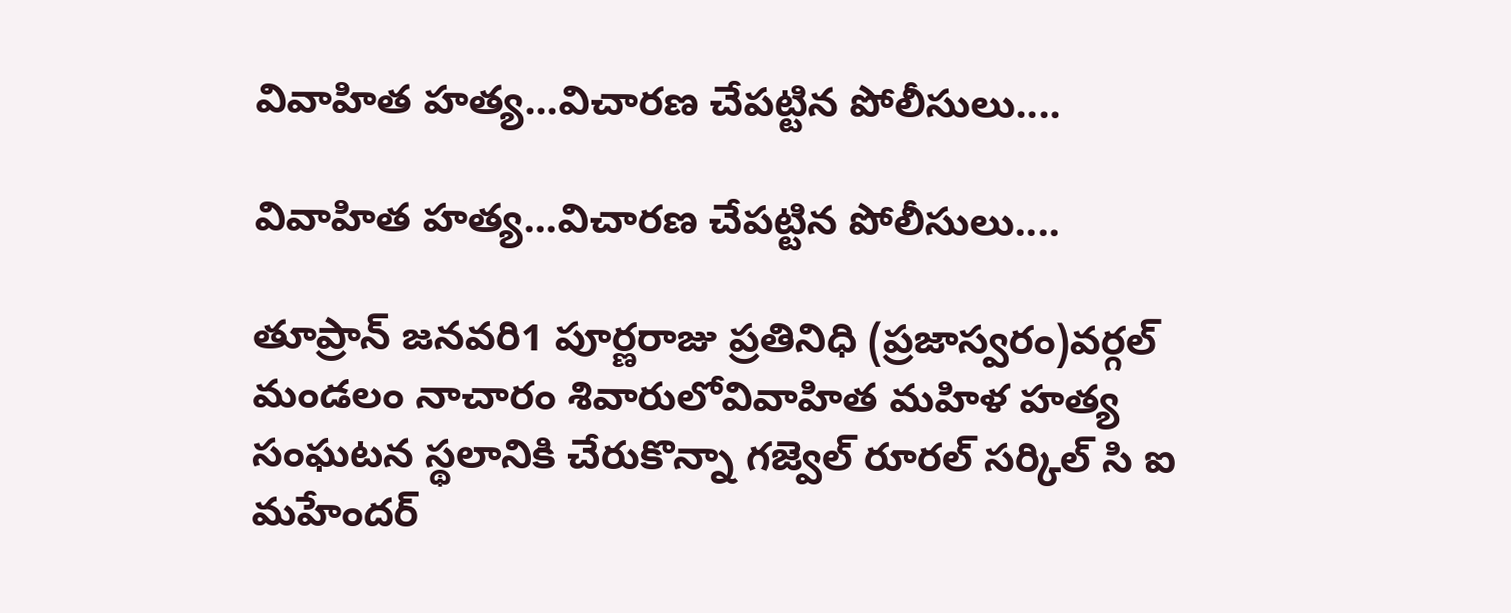వివాహిత హత్య...విచారణ చేపట్టిన పోలీసులు....

వివాహిత హత్య...విచారణ చేపట్టిన పోలీసులు....

తూప్రాన్ జనవరి1 పూర్ణరాజు ప్రతినిధి (ప్రజాస్వరం)వర్గల్ మండలం నాచారం శివారులోవివాహిత మహిళ హత్య సంఘటన స్థలానికి చేరుకొన్నా గజ్వెల్ రూరల్ సర్కిల్ సి ఐ మహేందర్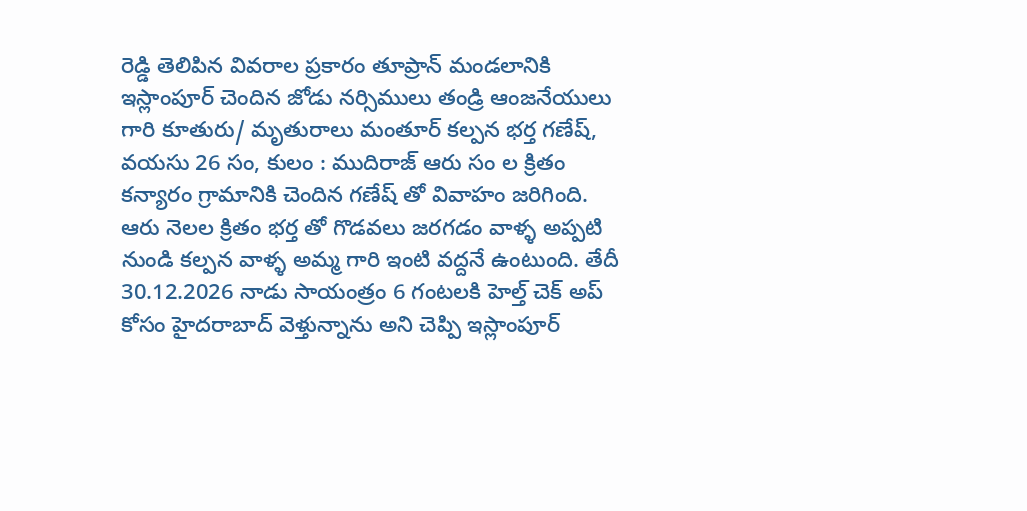రెడ్డి తెలిపిన వివరాల ప్రకారం తూప్రాన్ మండలానికి ఇస్లాంపూర్ చెందిన జోడు నర్సిములు తండ్రి ఆంజనేయులు గారి కూతురు/ మృతురాలు మంతూర్ కల్పన భర్త గణేష్, వయసు 26 సం, కులం : ముదిరాజ్ ఆరు సం ల క్రితం కన్యారం గ్రామానికి చెందిన గణేష్ తో వివాహం జరిగింది. ఆరు నెలల క్రితం భర్త తో గొడవలు జరగడం వాళ్ళ అప్పటి నుండి కల్పన వాళ్ళ అమ్మ గారి ఇంటి వద్దనే ఉంటుంది. తేదీ 30.12.2026 నాడు సాయంత్రం 6 గంటలకి హెల్త్ చెక్ అప్ కోసం హైదరాబాద్ వెళ్తున్నాను అని చెప్పి ఇస్లాంపూర్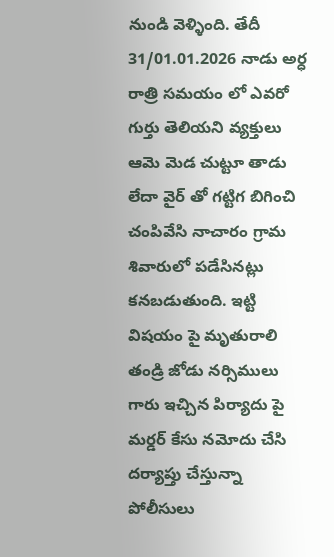నుండి వెళ్ళింది. తేదీ 31/01.01.2026 నాడు అర్ధ రాత్రి సమయం లో ఎవరో గుర్తు తెలియని వ్యక్తులు ఆమె మెడ చుట్టూ తాడు లేదా వైర్ తో గట్టిగ బిగించి చంపివేసి నాచారం గ్రామ శివారులో పడేసినట్లు కనబడుతుంది. ఇట్టి విషయం పై మృతురాలి తండ్రి జోడు నర్సిములు గారు ఇచ్చిన పిర్యాదు పై మర్డర్ కేసు నమోదు చేసి దర్యాప్తు చేస్తున్నా పోలీసులు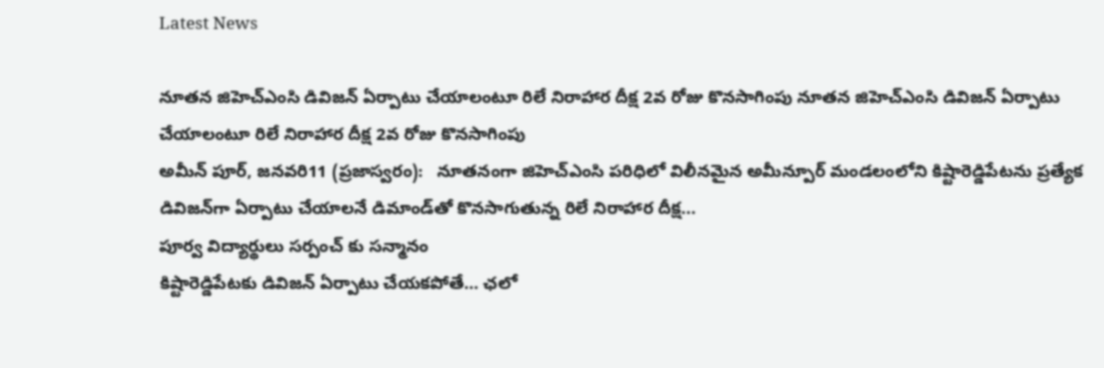Latest News

నూతన జిహెచ్ఎంసి డివిజన్ ఏర్పాటు చేయాలంటూ రిలే నిరాహార దీక్ష 2వ రోజు కొనసాగింపు నూతన జిహెచ్ఎంసి డివిజన్ ఏర్పాటు చేయాలంటూ రిలే నిరాహార దీక్ష 2వ రోజు కొనసాగింపు
అమీన్ పూర్, జనవరి11 (ప్రజాస్వరం):   నూతనంగా జిహెచ్ఎంసి పరిధిలో విలీనమైన అమీన్పూర్ మండలంలోని కిష్టారెడ్డిపేటను ప్రత్యేక డివిజన్‌గా ఏర్పాటు చేయాలనే డిమాండ్‌తో కొనసాగుతున్న రిలే నిరాహార దీక్ష...
పూర్వ విద్యార్థులు సర్పంచ్ కు సన్మానం
కిష్టారెడ్డిపేటకు డివిజన్ ఏర్పాటు చేయకపోతే… ఛలో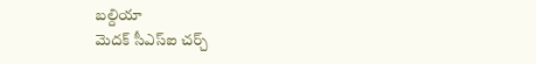బల్దియా
మెదక్ సీఎస్ఐ చర్చ్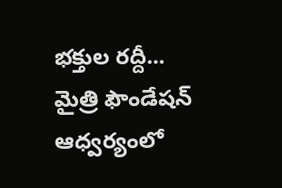భక్తుల రద్దీ...
మైత్రి ఫౌండేషన్ ఆధ్వర్యంలో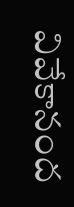వివేకానంద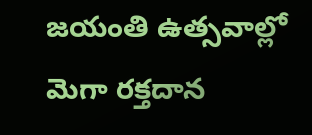జయంతి ఉత్సవాల్లో మెగా రక్తదాన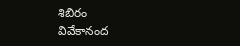శిబిరం
వివేకానంద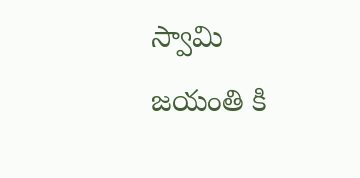స్వామి జయంతి కి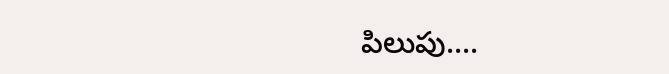పిలుపు....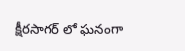క్షీరసాగర్ లో ఘనంగా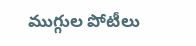ముగ్గుల పోటీలు